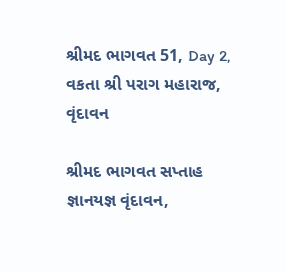શ્રીમદ ભાગવત 51, Day 2, વકતા શ્રી પરાગ મહારાજ, વૃંદાવન

શ્રીમદ ભાગવત સપ્તાહ જ્ઞાનયજ્ઞ વૃંદાવન,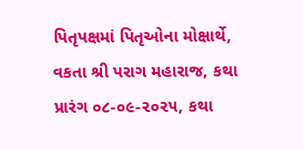પિતૃપક્ષમાં પિતૃઓના મોક્ષાર્થે, વકતા શ્રી પરાગ મહારાજ, કથા પ્રારંગ ૦૮-૦૯-૨૦૨૫, કથા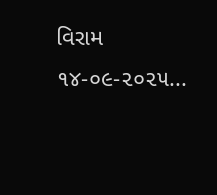વિરામ ૧૪-૦૯-૨૦૨૫...